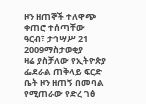ዞን ዘጠኞች ተለዋጭ ቀጠሮ ተሰጣቸው
ዓርብ፣ ታኅሣሥ 21 2009ማስታወቂያ
ዛሬ ያስቻለው የኢትዮጵያ ፌደራል ጠቅላይ ፍርድ ቤት ዞን ዘጠኝ በመባል የሚጠራው የድረ ገፅ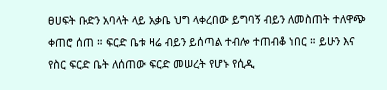ፀሀፍት ቡድን አባላት ላይ አቃቤ ህግ ላቀረበው ይግባኝ ብይን ለመስጠት ተለዋጭ ቀጠሮ ሰጠ ። ፍርድ ቤቱ ዛሬ ብይን ይሰጣል ተብሎ ተጠብቆ ነበር ። ይሁን እና የስር ፍርድ ቤት ለሰጠው ፍርድ መሠረት የሆኑ የሲዲ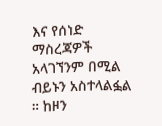እና የሰነድ ማስረጃዎች አላገኘንም በሚል ብይኑን አስተላልፏል ። ከዞን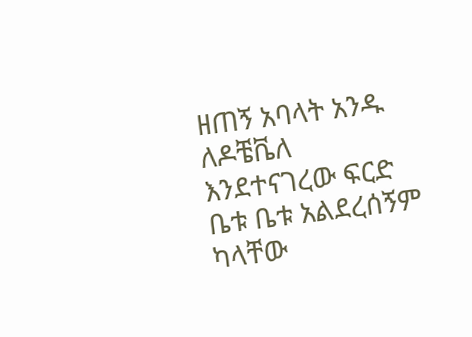ዘጠኝ አባላት አንዱ ለዶቼቬለ እንደተናገረው ፍርድ ቤቱ ቤቱ አልደረሰኝም ካላቸው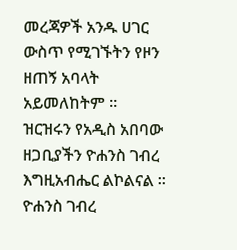መረጃዎች አንዱ ሀገር ውስጥ የሚገኙትን የዞን ዘጠኝ አባላት አይመለከትም ። ዝርዝሩን የአዲስ አበባው ዘጋቢያችን ዮሐንስ ገብረ እግዚአብሔር ልኮልናል ።
ዮሐንስ ገብረ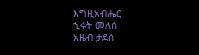እግዚአብሔር
ኂሩት መለሰ
አዜብ ታደሰ